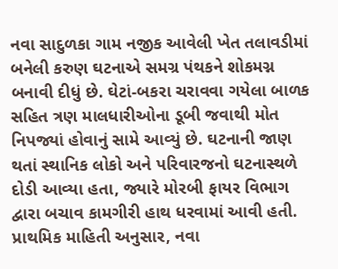નવા સાદુળકા ગામ નજીક આવેલી ખેત તલાવડીમાં બનેલી કરુણ ઘટનાએ સમગ્ર પંથકને શોકમગ્ન બનાવી દીધું છે. ઘેટાં-બકરા ચરાવવા ગયેલા બાળક સહિત ત્રણ માલધારીઓના ડૂબી જવાથી મોત નિપજ્યાં હોવાનું સામે આવ્યું છે. ઘટનાની જાણ થતાં સ્થાનિક લોકો અને પરિવારજનો ઘટનાસ્થળે દોડી આવ્યા હતા, જ્યારે મોરબી ફાયર વિભાગ દ્વારા બચાવ કામગીરી હાથ ધરવામાં આવી હતી.
પ્રાથમિક માહિતી અનુસાર, નવા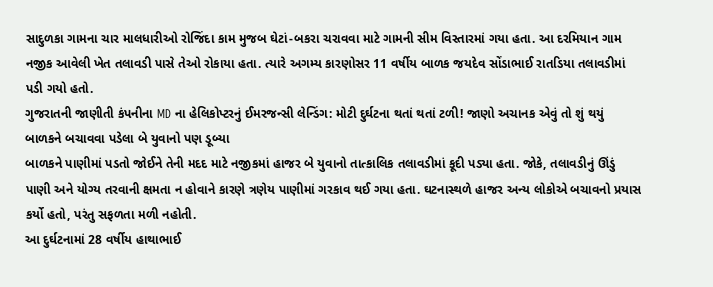સાદુળકા ગામના ચાર માલધારીઓ રોજિંદા કામ મુજબ ઘેટાં-બકરા ચરાવવા માટે ગામની સીમ વિસ્તારમાં ગયા હતા. આ દરમિયાન ગામ નજીક આવેલી ખેત તલાવડી પાસે તેઓ રોકાયા હતા. ત્યારે અગમ્ય કારણોસર 11 વર્ષીય બાળક જયદેવ સોંડાભાઈ રાતડિયા તલાવડીમાં પડી ગયો હતો.
ગુજરાતની જાણીતી કંપનીના MD ના હેલિકોપ્ટરનું ઈમરજન્સી લેન્ડિંગ: મોટી દુર્ઘટના થતાં થતાં ટળી! જાણો અચાનક એવું તો શું થયું
બાળકને બચાવવા પડેલા બે યુવાનો પણ ડૂબ્યા
બાળકને પાણીમાં પડતો જોઈને તેની મદદ માટે નજીકમાં હાજર બે યુવાનો તાત્કાલિક તલાવડીમાં કૂદી પડ્યા હતા. જોકે, તલાવડીનું ઊંડું પાણી અને યોગ્ય તરવાની ક્ષમતા ન હોવાને કારણે ત્રણેય પાણીમાં ગરકાવ થઈ ગયા હતા. ઘટનાસ્થળે હાજર અન્ય લોકોએ બચાવનો પ્રયાસ કર્યો હતો, પરંતુ સફળતા મળી નહોતી.
આ દુર્ઘટનામાં 28 વર્ષીય હાથાભાઈ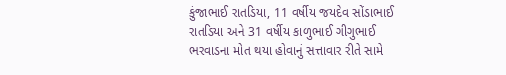કુંજાભાઈ રાતડિયા, 11 વર્ષીય જયદેવ સોંડાભાઈ રાતડિયા અને 31 વર્ષીય કાળુભાઈ ગીગુભાઈ ભરવાડના મોત થયા હોવાનું સત્તાવાર રીતે સામે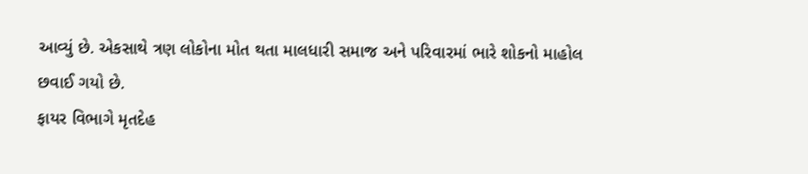આવ્યું છે. એકસાથે ત્રણ લોકોના મોત થતા માલધારી સમાજ અને પરિવારમાં ભારે શોકનો માહોલ છવાઈ ગયો છે.
ફાયર વિભાગે મૃતદેહ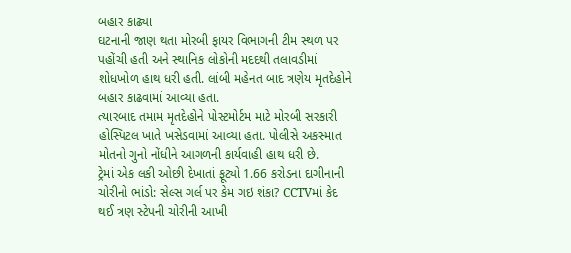બહાર કાઢ્યા
ઘટનાની જાણ થતા મોરબી ફાયર વિભાગની ટીમ સ્થળ પર પહોંચી હતી અને સ્થાનિક લોકોની મદદથી તલાવડીમાં શોધખોળ હાથ ધરી હતી. લાંબી મહેનત બાદ ત્રણેય મૃતદેહોને બહાર કાઢવામાં આવ્યા હતા.
ત્યારબાદ તમામ મૃતદેહોને પોસ્ટમોર્ટમ માટે મોરબી સરકારી હોસ્પિટલ ખાતે ખસેડવામાં આવ્યા હતા. પોલીસે અકસ્માત મોતનો ગુનો નોંધીને આગળની કાર્યવાહી હાથ ધરી છે.
ટ્રેમાં એક લકી ઓછી દેખાતાં ફૂટ્યો 1.66 કરોડના દાગીનાની ચોરીનો ભાંડો: સેલ્સ ગર્લ પર કેમ ગઇ શંકા? CCTVમાં કેદ થઈ ત્રણ સ્ટેપની ચોરીની આખી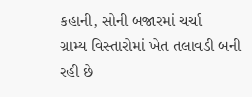કહાની, સોની બજારમાં ચર્ચા
ગ્રામ્ય વિસ્તારોમાં ખેત તલાવડી બની રહી છે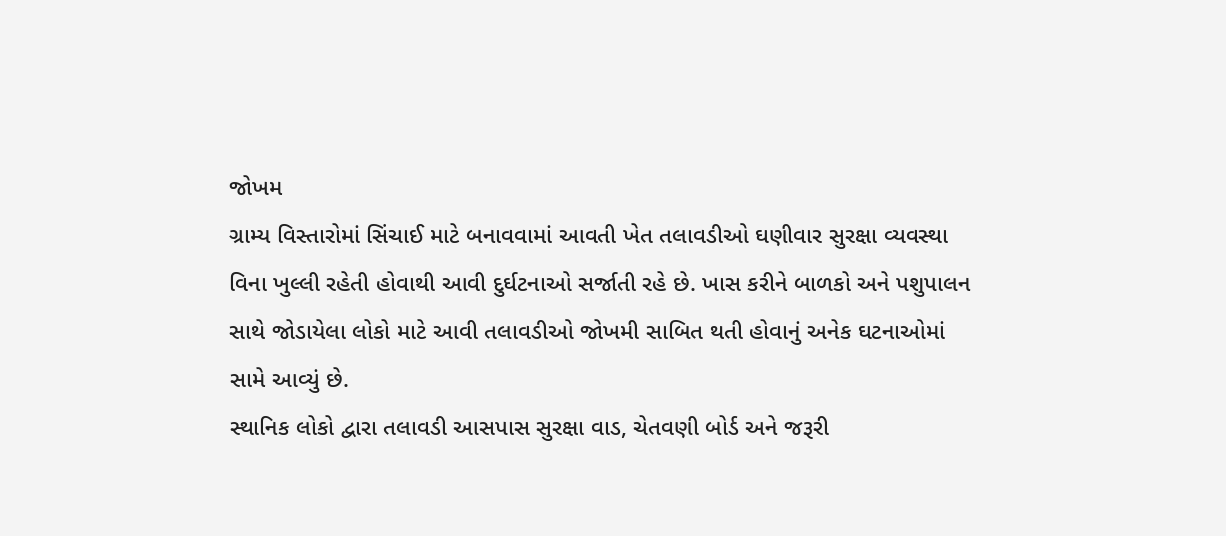જોખમ
ગ્રામ્ય વિસ્તારોમાં સિંચાઈ માટે બનાવવામાં આવતી ખેત તલાવડીઓ ઘણીવાર સુરક્ષા વ્યવસ્થા વિના ખુલ્લી રહેતી હોવાથી આવી દુર્ઘટનાઓ સર્જાતી રહે છે. ખાસ કરીને બાળકો અને પશુપાલન સાથે જોડાયેલા લોકો માટે આવી તલાવડીઓ જોખમી સાબિત થતી હોવાનું અનેક ઘટનાઓમાં સામે આવ્યું છે.
સ્થાનિક લોકો દ્વારા તલાવડી આસપાસ સુરક્ષા વાડ, ચેતવણી બોર્ડ અને જરૂરી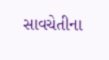સાવચેતીના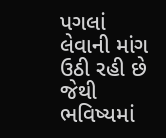પગલાં લેવાની માંગ ઉઠી રહી છે જેથી ભવિષ્યમાં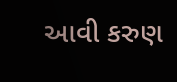આવી કરુણ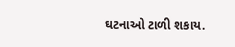ઘટનાઓ ટાળી શકાય.